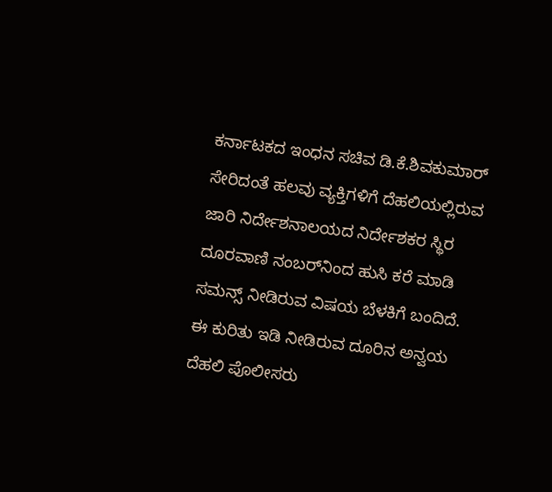ಕರ್ನಾಟಕದ ಇಂಧನ ಸಚಿವ ಡಿ.ಕೆ.ಶಿವಕುಮಾರ್ ಸೇರಿದಂತೆ ಹಲವು ವ್ಯಕ್ತಿಗಳಿಗೆ ದೆಹಲಿಯಲ್ಲಿರುವ ಜಾರಿ ನಿರ್ದೇಶನಾಲಯದ ನಿರ್ದೇಶಕರ ಸ್ಥಿರ ದೂರವಾಣಿ ನಂಬರ್‌ನಿಂದ ಹುಸಿ ಕರೆ ಮಾಡಿ ಸಮನ್ಸ್ ನೀಡಿರುವ ವಿಷಯ ಬೆಳಕಿಗೆ ಬಂದಿದೆ. ಈ ಕುರಿತು ಇಡಿ ನೀಡಿರುವ ದೂರಿನ ಅನ್ವಯ ದೆಹಲಿ ಪೊಲೀಸರು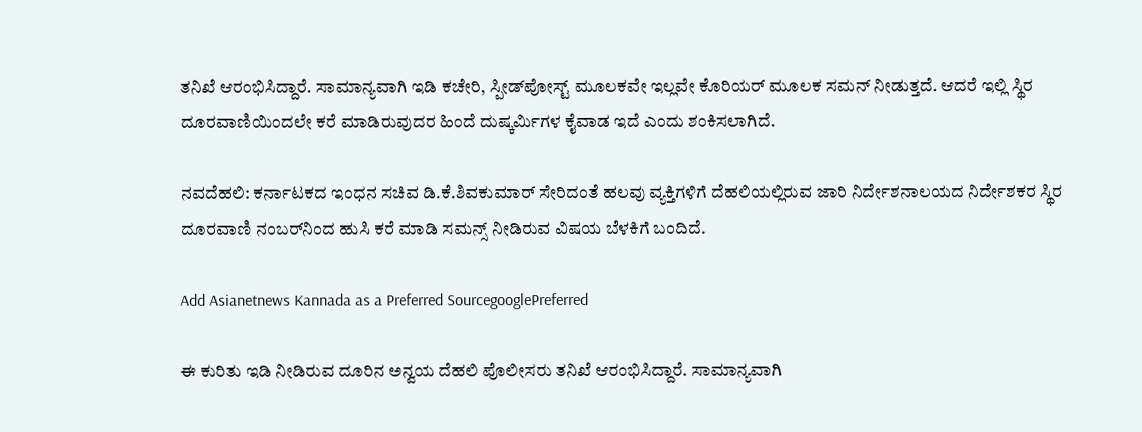ತನಿಖೆ ಆರಂಭಿಸಿದ್ದಾರೆ. ಸಾಮಾನ್ಯವಾಗಿ ಇಡಿ ಕಚೇರಿ, ಸ್ಪೀಡ್‌ಪೋಸ್ಟ್ ಮೂಲಕವೇ ಇಲ್ಲವೇ ಕೊರಿಯರ್ ಮೂಲಕ ಸಮನ್ ನೀಡುತ್ತದೆ. ಆದರೆ ಇಲ್ಲಿ ಸ್ಥಿರ ದೂರವಾಣಿಯಿಂದಲೇ ಕರೆ ಮಾಡಿರುವುದರ ಹಿಂದೆ ದುಷ್ಕರ್ಮಿಗಳ ಕೈವಾಡ ಇದೆ ಎಂದು ಶಂಕಿಸಲಾಗಿದೆ.

ನವದೆಹಲಿ: ಕರ್ನಾಟಕದ ಇಂಧನ ಸಚಿವ ಡಿ.ಕೆ.ಶಿವಕುಮಾರ್ ಸೇರಿದಂತೆ ಹಲವು ವ್ಯಕ್ತಿಗಳಿಗೆ ದೆಹಲಿಯಲ್ಲಿರುವ ಜಾರಿ ನಿರ್ದೇಶನಾಲಯದ ನಿರ್ದೇಶಕರ ಸ್ಥಿರ ದೂರವಾಣಿ ನಂಬರ್‌ನಿಂದ ಹುಸಿ ಕರೆ ಮಾಡಿ ಸಮನ್ಸ್ ನೀಡಿರುವ ವಿಷಯ ಬೆಳಕಿಗೆ ಬಂದಿದೆ.

Add Asianetnews Kannada as a Preferred SourcegooglePreferred

ಈ ಕುರಿತು ಇಡಿ ನೀಡಿರುವ ದೂರಿನ ಅನ್ವಯ ದೆಹಲಿ ಪೊಲೀಸರು ತನಿಖೆ ಆರಂಭಿಸಿದ್ದಾರೆ. ಸಾಮಾನ್ಯವಾಗಿ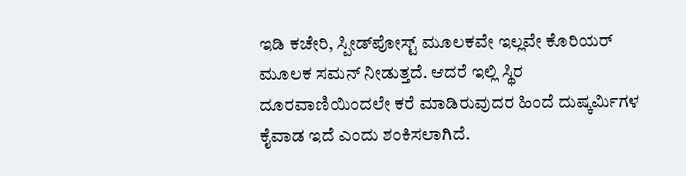ಇಡಿ ಕಚೇರಿ, ಸ್ಪೀಡ್‌ಪೋಸ್ಟ್ ಮೂಲಕವೇ ಇಲ್ಲವೇ ಕೊರಿಯರ್ ಮೂಲಕ ಸಮನ್ ನೀಡುತ್ತದೆ. ಆದರೆ ಇಲ್ಲಿ ಸ್ಥಿರ ದೂರವಾಣಿಯಿಂದಲೇ ಕರೆ ಮಾಡಿರುವುದರ ಹಿಂದೆ ದುಷ್ಕರ್ಮಿಗಳ ಕೈವಾಡ ಇದೆ ಎಂದು ಶಂಕಿಸಲಾಗಿದೆ.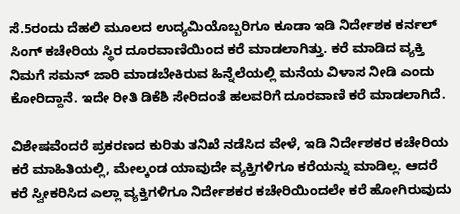ಸೆ.5ರಂದು ದೆಹಲಿ ಮೂಲದ ಉದ್ಯಮಿಯೊಬ್ಬರಿಗೂ ಕೂಡಾ ಇಡಿ ನಿರ್ದೇಶಕ ಕರ್ನಲ್ ಸಿಂಗ್ ಕಚೇರಿಯ ಸ್ಥಿರ ದೂರವಾಣಿಯಿಂದ ಕರೆ ಮಾಡಲಾಗಿತ್ತು. ಕರೆ ಮಾಡಿದ ವ್ಯಕ್ತಿ ನಿಮಗೆ ಸಮನ್ ಜಾರಿ ಮಾಡಬೇಕಿರುವ ಹಿನ್ನೆಲೆಯಲ್ಲಿ ಮನೆಯ ವಿಳಾಸ ನೀಡಿ ಎಂದು ಕೋರಿದ್ದಾನೆ. ಇದೇ ರೀತಿ ಡಿಕೆಶಿ ಸೇರಿದಂತೆ ಹಲವರಿಗೆ ದೂರವಾಣಿ ಕರೆ ಮಾಡಲಾಗಿದೆ.

ವಿಶೇಷವೆಂದರೆ ಪ್ರಕರಣದ ಕುರಿತು ತನಿಖೆ ನಡೆಸಿದ ವೇಳೆ, ಇಡಿ ನಿರ್ದೇಶಕರ ಕಚೇರಿಯ ಕರೆ ಮಾಹಿತಿಯಲ್ಲಿ, ಮೇಲ್ಕಂಡ ಯಾವುದೇ ವ್ಯಕ್ತಿಗಳಿಗೂ ಕರೆಯನ್ನು ಮಾಡಿಲ್ಲ. ಆದರೆ ಕರೆ ಸ್ವೀಕರಿಸಿದ ಎಲ್ಲಾ ವ್ಯಕ್ತಿಗಳಿಗೂ ನಿರ್ದೇಶಕರ ಕಚೇರಿಯಿಂದಲೇ ಕರೆ ಹೋಗಿರುವುದು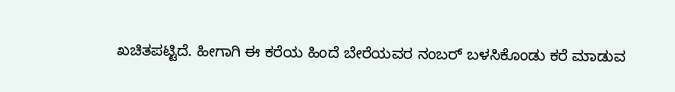ಖಚಿತಪಟ್ಟಿದೆ. ಹೀಗಾಗಿ ಈ ಕರೆಯ ಹಿಂದೆ ಬೇರೆಯವರ ನಂಬರ್ ಬಳಸಿಕೊಂಡು ಕರೆ ಮಾಡುವ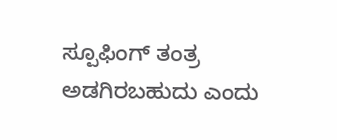ಸ್ಪೂಫಿಂಗ್ ತಂತ್ರ ಅಡಗಿರಬಹುದು ಎಂದು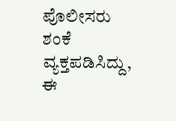ಪೊಲೀಸರು ಶಂಕೆ ವ್ಯಕ್ತಪಡಿಸಿದ್ದು, ಈ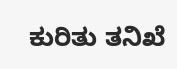ಕುರಿತು ತನಿಖೆ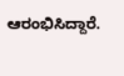ಆರಂಭಿಸಿದ್ದಾರೆ.